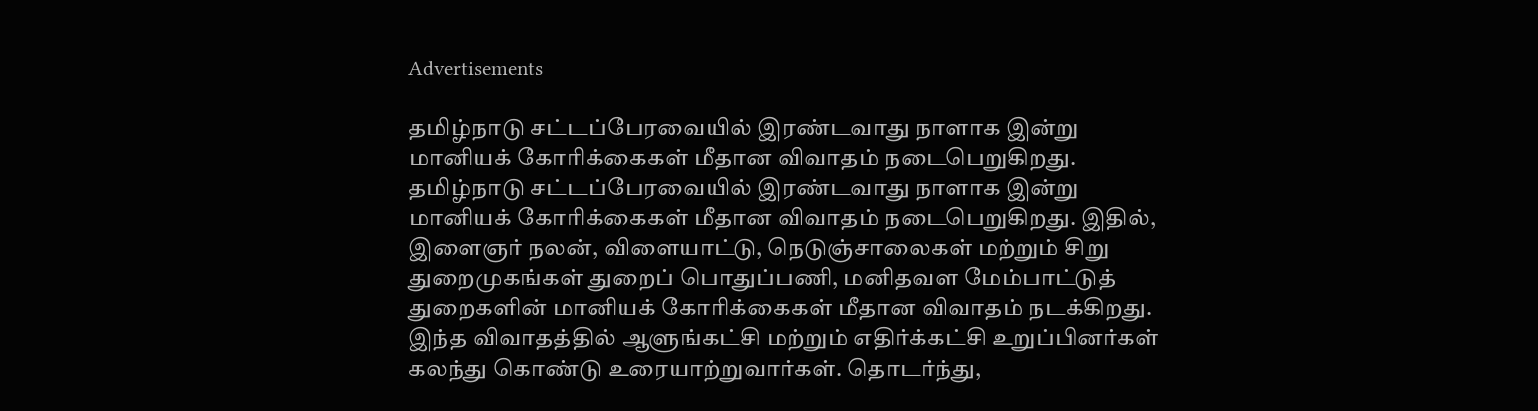Advertisements

தமிழ்நாடு சட்டப்பேரவையில் இரண்டவாது நாளாக இன்று மானியக் கோரிக்கைகள் மீதான விவாதம் நடைபெறுகிறது.
தமிழ்நாடு சட்டப்பேரவையில் இரண்டவாது நாளாக இன்று மானியக் கோரிக்கைகள் மீதான விவாதம் நடைபெறுகிறது. இதில், இளைஞர் நலன், விளையாட்டு, நெடுஞ்சாலைகள் மற்றும் சிறு துறைமுகங்கள் துறைப் பொதுப்பணி, மனிதவள மேம்பாட்டுத் துறைகளின் மானியக் கோரிக்கைகள் மீதான விவாதம் நடக்கிறது.
இந்த விவாதத்தில் ஆளுங்கட்சி மற்றும் எதிர்க்கட்சி உறுப்பினர்கள் கலந்து கொண்டு உரையாற்றுவார்கள். தொடர்ந்து,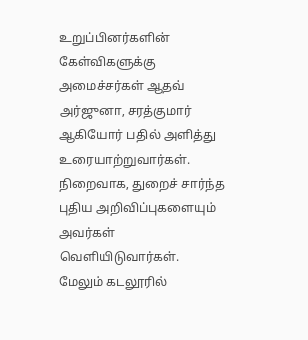உறுப்பினர்களின் கேள்விகளுக்கு அமைச்சர்கள் ஆதவ் அர்ஜுனா, சரத்குமார் ஆகியோர் பதில் அளித்து உரையாற்றுவார்கள். நிறைவாக, துறைச் சார்ந்த புதிய அறிவிப்புகளையும் அவர்கள் வெளியிடுவார்கள்.
மேலும் கடலூரில்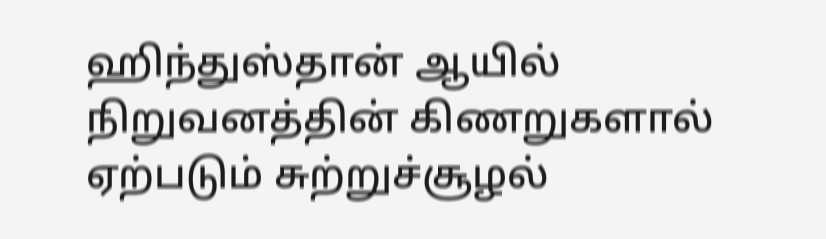ஹிந்துஸ்தான் ஆயில் நிறுவனத்தின் கிணறுகளால் ஏற்படும் சுற்றுச்சூழல்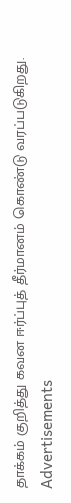தாக்கம் குறித்து கவன ஈர்ப்புத் தீர்மானம் கொண்டு வரப்படுகிறது.
Advertisements